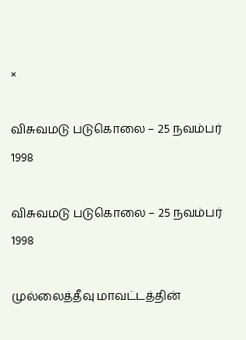×

விசுவமடு படுகொலை – 25 நவம்பர் 1998

விசுவமடு படுகொலை – 25 நவம்பர் 1998

முல்லைத்தீவு மாவட்டத்தின்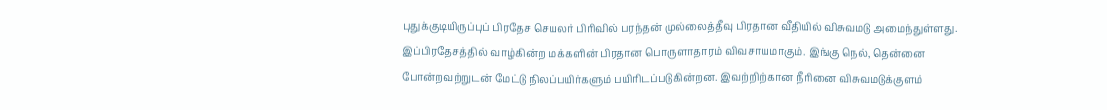புதுக்குடியிருப்புப் பிரதேச செயலர் பிரிவில் பரந்தன் முல்லைத்தீவு பிரதான வீதியில் விசுவமடு அமைந்துள்ளது. இப்பிரதேசத்தில் வாழ்கின்ற மக்களின் பிரதான பொருளாதாரம் விவசாயமாகும். இங்கு நெல், தென்னை போன்றவற்றுடன் மேட்டு நிலப்பயிர்களும் பயிரிடப்படுகின்றன. இவற்றிற்கான நீரினை விசுவமடுக்குளம்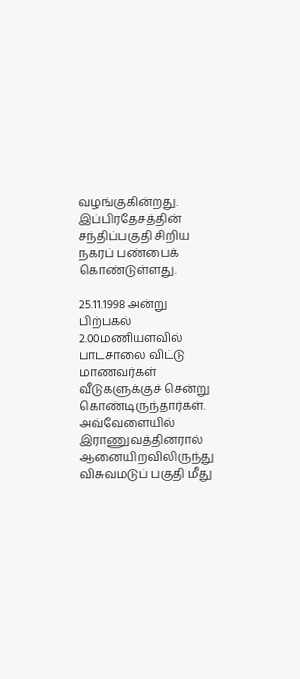வழங்குகின்றது. இப்பிரதேசத்தின் சந்திப்பகுதி சிறிய நகரப் பண்பைக் கொண்டுள்ளது.

25.11.1998 அன்று பிற்பகல் 2.00மணியளவில் பாடசாலை விட்டு மாணவர்கள் வீடுகளுக்குச் சென்று கொண்டிருந்தார்கள்.  அவ்வேளையில் இராணுவத்தினரால் ஆனையிறவிலிருந்து விசுவமடுப் பகுதி மீது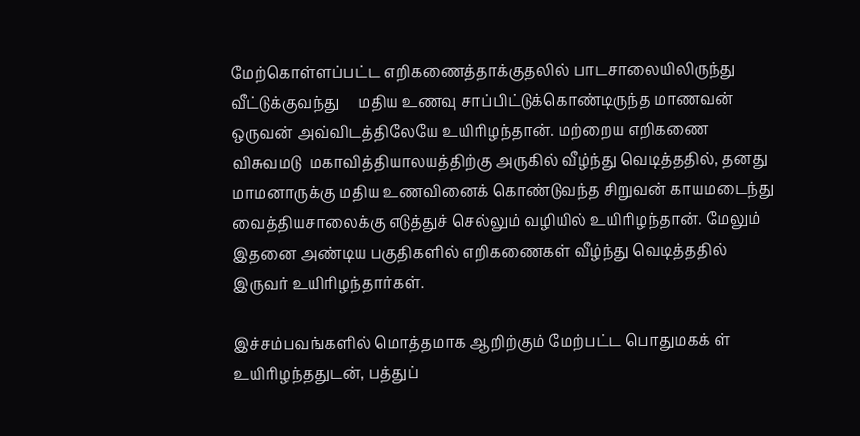மேற்கொள்ளப்பட்ட எறிகணைத்தாக்குதலில் பாடசாலையிலிருந்து வீட்டுக்குவந்து     மதிய உணவு சாப்பிட்டுக்கொண்டிருந்த மாணவன் ஒருவன் அவ்விடத்திலேயே உயிரிழந்தான். மற்றைய எறிகணை  விசுவமடு  மகாவித்தியாலயத்திற்கு அருகில் வீழ்ந்து வெடித்ததில், தனது மாமனாருக்கு மதிய உணவினைக் கொண்டுவந்த சிறுவன் காயமடைந்து வைத்தியசாலைக்கு எடுத்துச் செல்லும் வழியில் உயிரிழந்தான். மேலும் இதனை அண்டிய பகுதிகளில் எறிகணைகள் வீழ்ந்து வெடித்ததில் இருவர் உயிரிழந்தார்கள்.

இச்சம்பவங்களில் மொத்தமாக ஆறிற்கும் மேற்பட்ட பொதுமகக் ள் உயிரிழந்ததுடன், பத்துப்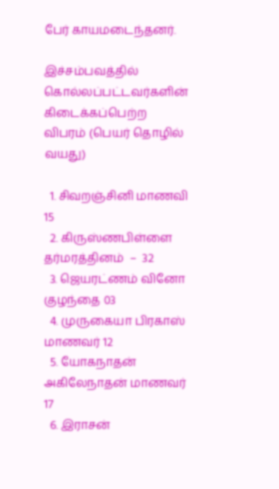பேர் காயமடைந்தனர்.

இச்சம்பவத்தில் கொல்லப்பட்டவர்களின் கிடைக்கப்பெற்ற விபரம் (பெயர் தொழில் வயது)

  1. சிவறஞ்சினி மாணவி 15
  2. கிருஸ்ணபிள்ளை தர்மரத்தினம்  –  32
  3. ஜெயரட்ணம் வினோ குழந்தை 03
  4. முருகையா பிரகாஸ் மாணவர் 12
  5. யோகநாதன் அகிலேநாதன் மாணவர் 17
  6. இராசன்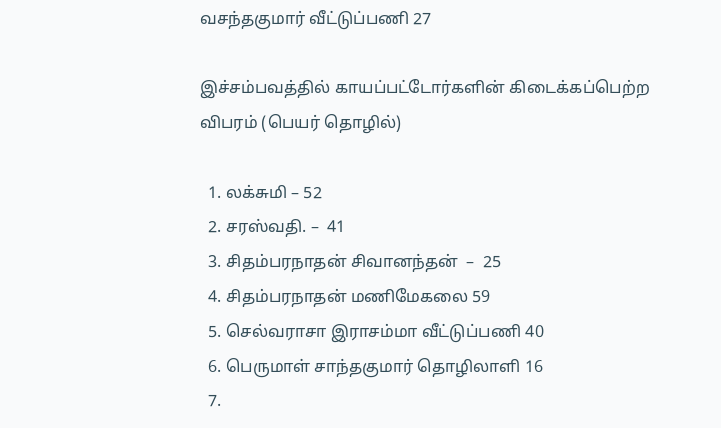வசந்தகுமார் வீட்டுப்பணி 27

இச்சம்பவத்தில் காயப்பட்டோர்களின் கிடைக்கப்பெற்ற விபரம் (பெயர் தொழில்)

  1. லக்சுமி – 52
  2. சரஸ்வதி. –  41
  3. சிதம்பரநாதன் சிவானந்தன்  –  25
  4. சிதம்பரநாதன் மணிமேகலை 59
  5. செல்வராசா இராசம்மா வீட்டுப்பணி 40
  6. பெருமாள் சாந்தகுமார் தொழிலாளி 16
  7.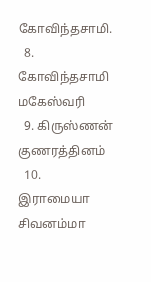கோவிந்தசாமி.
  8. கோவிந்தசாமி மகேஸ்வரி
  9. கிருஸ்ணன் குணரத்தினம்
  10. இராமையா சிவனம்மா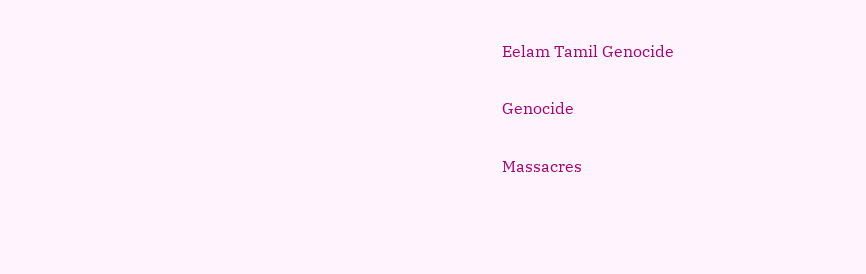Eelam Tamil Genocide

Genocide

Massacres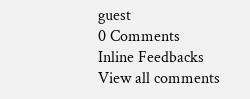guest
0 Comments
Inline Feedbacks
View all comments